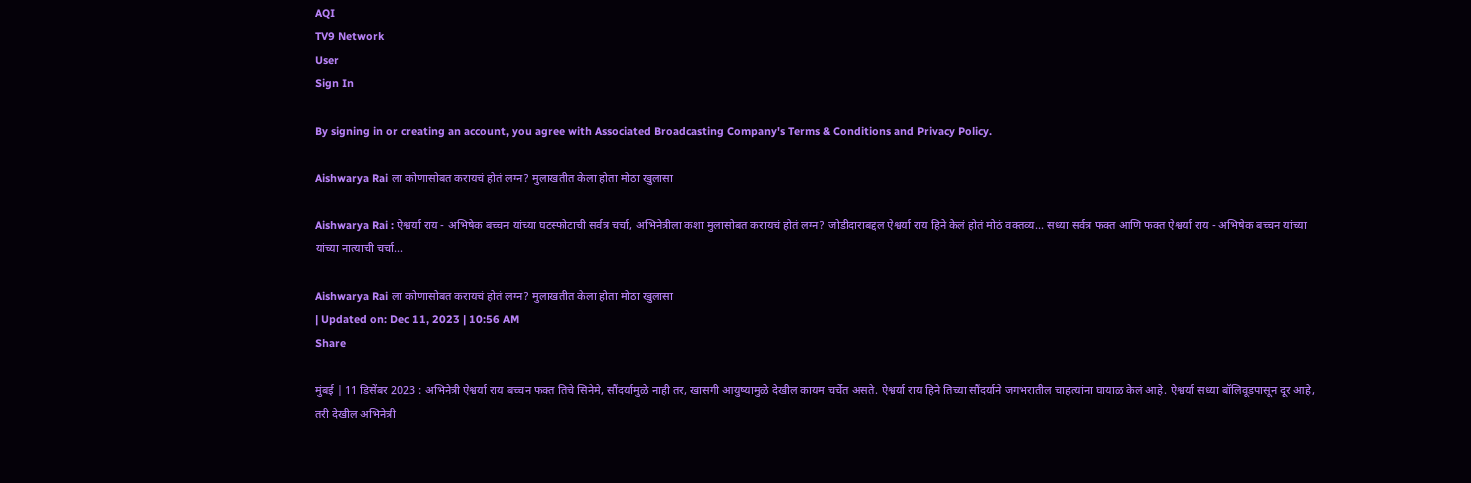AQI
TV9 Network
User
Sign In

By signing in or creating an account, you agree with Associated Broadcasting Company's Terms & Conditions and Privacy Policy.

Aishwarya Rai ला कोणासोबत करायचं होतं लग्न? मुलाखतीत केला होता मोठा खुलासा

Aishwarya Rai : ऐश्वर्या राय - अभिषेक बच्चन यांच्या घटस्फोटाची सर्वत्र चर्चा, अभिनेत्रीला कशा मुलासोबत करायचं होतं लग्न? जोडीदाराबद्दल ऐश्वर्या राय हिने केलं होतं मोठं वक्तव्य... सध्या सर्वत्र फक्त आणि फक्त ऐश्वर्या राय - अभिषेक बच्चन यांच्या यांच्या नात्याची चर्चा...

Aishwarya Rai ला कोणासोबत करायचं होतं लग्न? मुलाखतीत केला होता मोठा खुलासा
| Updated on: Dec 11, 2023 | 10:56 AM
Share

मुंबई | 11 डिसेंबर 2023 : अभिनेत्री ऐश्वर्या राय बच्चन फक्त तिचे सिनेमे, सौंदर्यामुळे नाही तर, खासगी आयुष्यामुळे देखील कायम चर्चेत असते. ऐश्वर्या राय हिने तिच्या सौंदर्याने जगभरातील चाहत्यांना घायाळ केलं आहे. ऐश्वर्या सध्या बॉलिवूडपासून दूर आहे, तरी देखील अभिनेत्री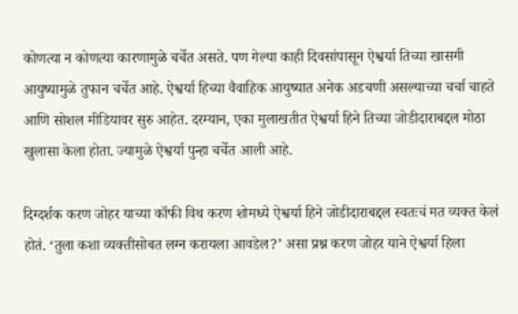कोणत्या न कोणत्या कारणामुळे चर्चेत असते. पण गेल्या काही दिवसांपासून ऐश्वर्या तिच्या खासगी आयुष्यामुळे तुफान चर्चेत आहे. ऐश्वर्या हिच्या वैवाहिक आयुष्यात अनेक अडचणी असल्याच्या चर्चा चाहते आणि सोशल मीडियावर सुरु आहेत. दरम्यान, एका मुलाखतीत ऐश्वर्या हिने तिच्या जोडीदाराबद्दल मोठा खुलासा केला होता. ज्यामुळे ऐश्वर्या पुन्हा चर्चेत आली आहे.

दिग्दर्शक करण जोहर याच्या कॉफी विथ करण शोमध्ये ऐश्वर्या हिने जोडीदाराबद्दल स्वतःचं मत व्यक्त केलं होतं. ‘तुला कशा व्यक्तीसोबत लग्न करायला आवडेल?’ असा प्रश्न करण जोहर याने ऐश्वर्या हिला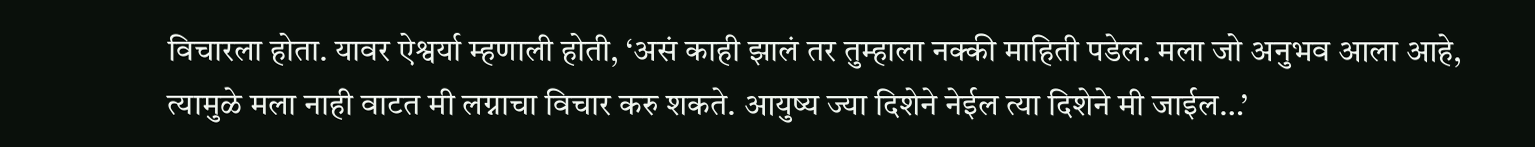विचारला होता. यावर ऐश्वर्या म्हणाली होती, ‘असं काही झालं तर तुम्हाला नक्की माहिती पडेल. मला जो अनुभव आला आहे, त्यामुळे मला नाही वाटत मी लग्नाचा विचार करु शकते. आयुष्य ज्या दिशेने नेईल त्या दिशेने मी जाईल…’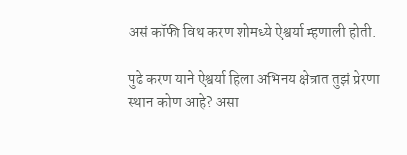असं कॉफी विथ करण शोमध्ये ऐश्वर्या म्हणाली होती.

पुढे करण याने ऐश्वर्या हिला अभिनय क्षेत्रात तुझं प्रेरणा स्थान कोण आहे? असा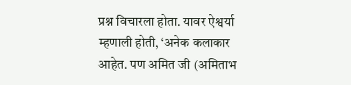प्रश्न विचारला होता. यावर ऐश्वर्या म्हणाली होती, ‘अनेक कलाकार आहेत. पण अमित जी (अमिताभ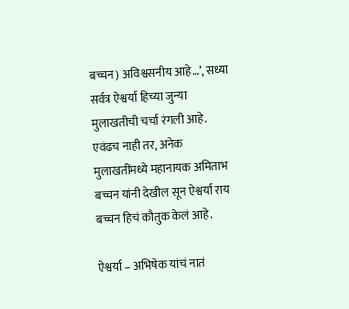बच्चन) अविश्वसनीय आहे…’, सध्या सर्वत्र ऐश्वर्या हिच्या जुन्या मुलाखतीची चर्चा रंगली आहे. एवंढच नाही तर, अनेक मुलाखतींमध्ये महानायक अमिताभ बच्चन यांनी देखील सून ऐश्वर्या राय बच्चन हिचं कौतुक केलं आहे.

ऐश्वर्या – अभिषेक यांचं नातं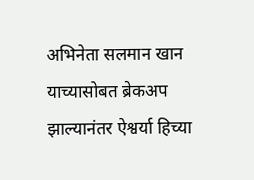अभिनेता सलमान खान याच्यासोबत ब्रेकअप झाल्यानंतर ऐश्वर्या हिच्या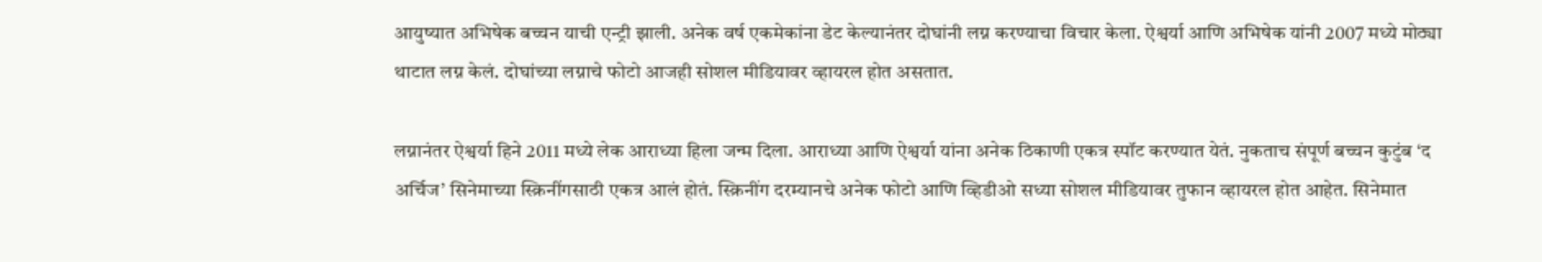आयुष्यात अभिषेक बच्चन याची एन्ट्री झाली. अनेक वर्ष एकमेकांना डेट केल्यानंतर दोघांनी लग्न करण्याचा विचार केला. ऐश्वर्या आणि अभिषेक यांनी 2007 मध्ये मोठ्या थाटात लग्न केलं. दोघांच्या लग्नाचे फोटो आजही सोशल मीडियावर व्हायरल होत असतात.

लग्नानंतर ऐश्वर्या हिने 2011 मध्ये लेक आराध्या हिला जन्म दिला. आराध्या आणि ऐश्वर्या यांना अनेक ठिकाणी एकत्र स्पॉट करण्यात येतं. नुकताच संपूर्ण बच्चन कुटुंब ‘द अर्चिज’ सिनेमाच्या स्क्रिनींगसाठी एकत्र आलं होतं. स्क्रिनींग दरम्यानचे अनेक फोटो आणि व्हिडीओ सध्या सोशल मीडियावर तुफान व्हायरल होत आहेत. सिनेमात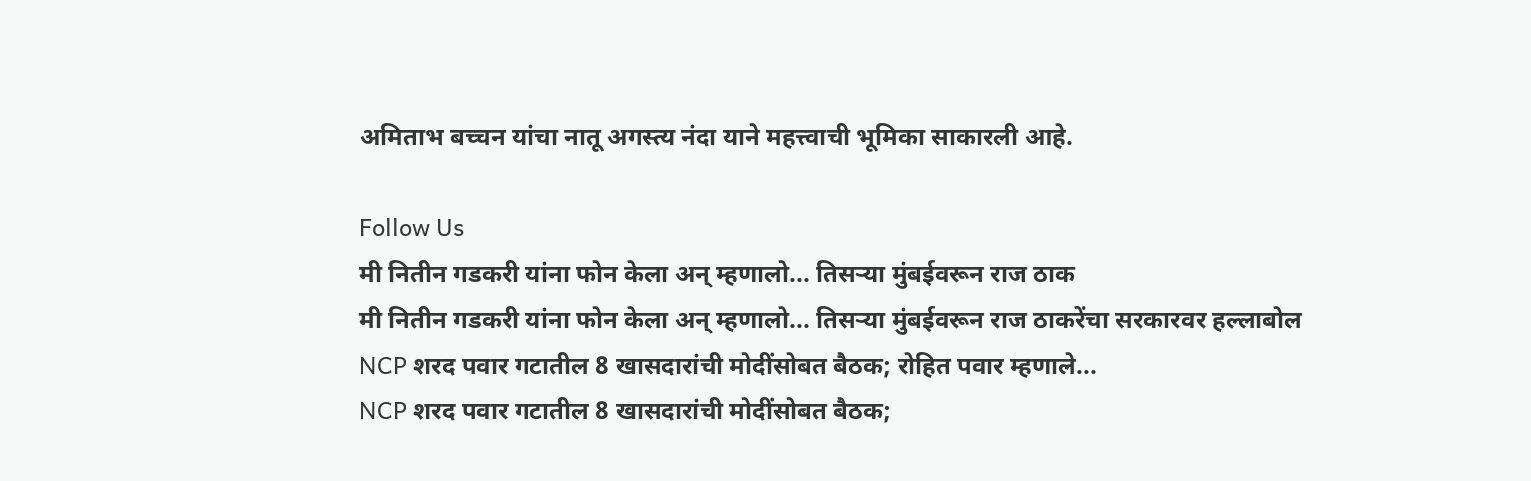अमिताभ बच्चन यांचा नातू अगस्त्य नंदा याने महत्त्वाची भूमिका साकारली आहे.

Follow Us
मी नितीन गडकरी यांना फोन केला अन् म्हणालो... तिसऱ्या मुंबईवरून राज ठाक
मी नितीन गडकरी यांना फोन केला अन् म्हणालो... तिसऱ्या मुंबईवरून राज ठाकरेंचा सरकारवर हल्लाबोल
NCP शरद पवार गटातील 8 खासदारांची मोदींसोबत बैठक; रोहित पवार म्हणाले...
NCP शरद पवार गटातील 8 खासदारांची मोदींसोबत बैठक;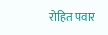रोहित पवार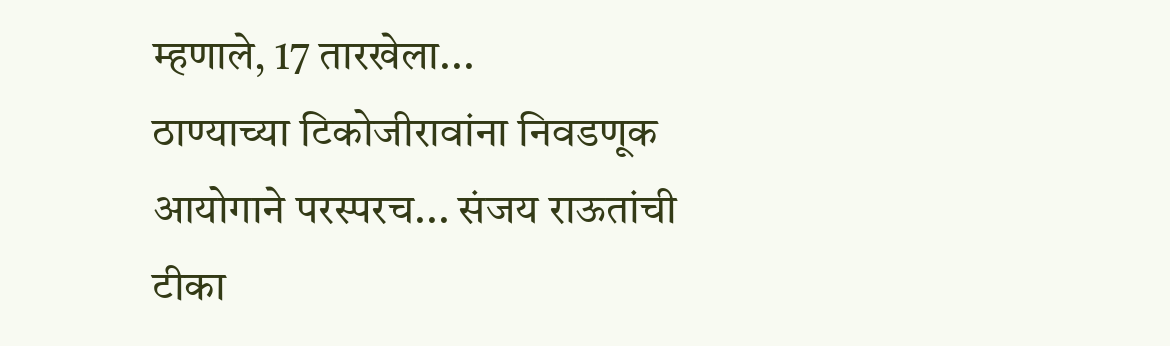म्हणाले, 17 तारखेला...
ठाण्याच्या टिकोजीरावांना निवडणूक आयोगाने परस्परच... संजय राऊतांची टीका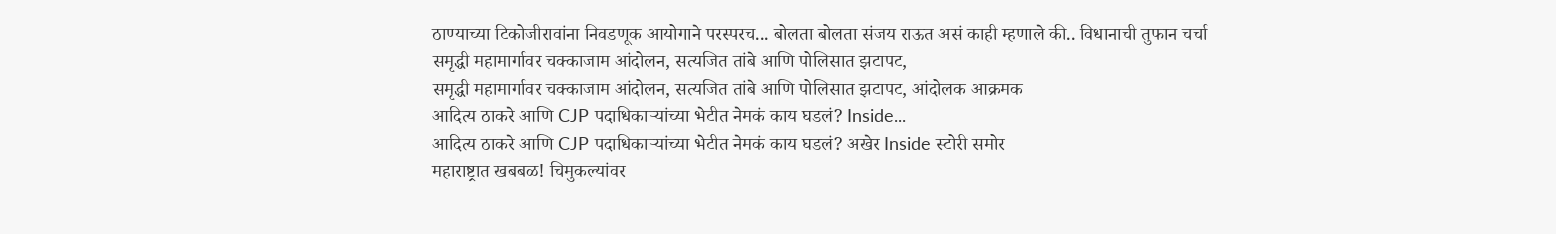ठाण्याच्या टिकोजीरावांना निवडणूक आयोगाने परस्परच... बोलता बोलता संजय राऊत असं काही म्हणाले की.. विधानाची तुफान चर्चा
समृद्धी महामार्गावर चक्काजाम आंदोलन, सत्यजित तांबे आणि पोलिसात झटापट,
समृद्धी महामार्गावर चक्काजाम आंदोलन, सत्यजित तांबे आणि पोलिसात झटापट, आंदोलक आक्रमक
आदित्य ठाकरे आणि CJP पदाधिकाऱ्यांच्या भेटीत नेमकं काय घडलं? Inside...
आदित्य ठाकरे आणि CJP पदाधिकाऱ्यांच्या भेटीत नेमकं काय घडलं? अखेर Inside स्टोरी समोर
महाराष्ट्रात खबबळ! चिमुकल्यांवर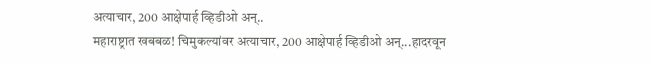अत्याचार, 200 आक्षेपार्ह व्हिडीओ अन्..
महाराष्ट्रात खबबळ! चिमुकल्यांवर अत्याचार, 200 आक्षेपार्ह व्हिडीओ अन्...हादरवून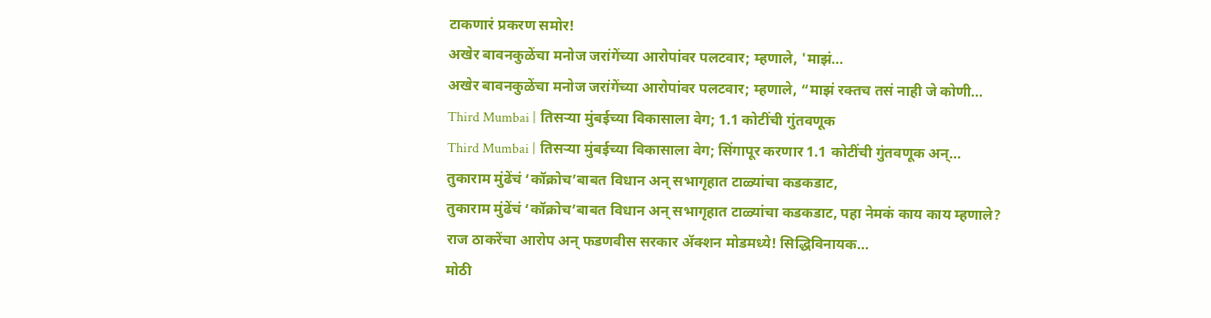टाकणारं प्रकरण समोर!
अखेर बावनकुळेंचा मनोज जरांगेंच्या आरोपांवर पलटवार; म्हणाले, 'माझं...
अखेर बावनकुळेंचा मनोज जरांगेंच्या आरोपांवर पलटवार; म्हणाले, “माझं रक्तच तसं नाही जे कोणी...
Third Mumbai | तिसऱ्या मुंबईच्या विकासाला वेग; 1.1 कोटींची गुंतवणूक
Third Mumbai | तिसऱ्या मुंबईच्या विकासाला वेग; सिंगापूर करणार 1.1 कोटींची गुंतवणूक अन्...
तुकाराम मुंढेंचं ‘कॉक्रोच’बाबत विधान अन् सभागृहात टाळ्यांचा कडकडाट,
तुकाराम मुंढेंचं ‘कॉक्रोच’बाबत विधान अन् सभागृहात टाळ्यांचा कडकडाट, पहा नेमकं काय काय म्हणाले?
राज ठाकरेंचा आरोप अन् फडणवीस सरकार ॲक्शन मोडमध्ये! सिद्धिविनायक...
मोठी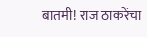बातमी! राज ठाकरेंचा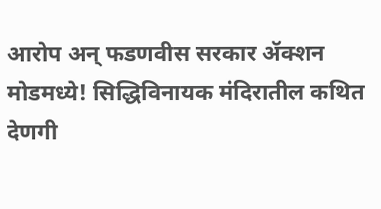आरोप अन् फडणवीस सरकार ॲक्शन मोडमध्ये! सिद्धिविनायक मंदिरातील कथित देणगी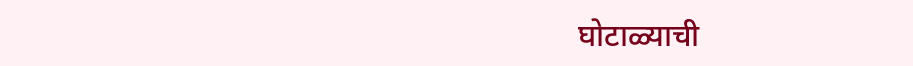घोटाळ्याची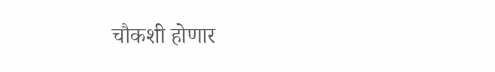चौकशी होणार